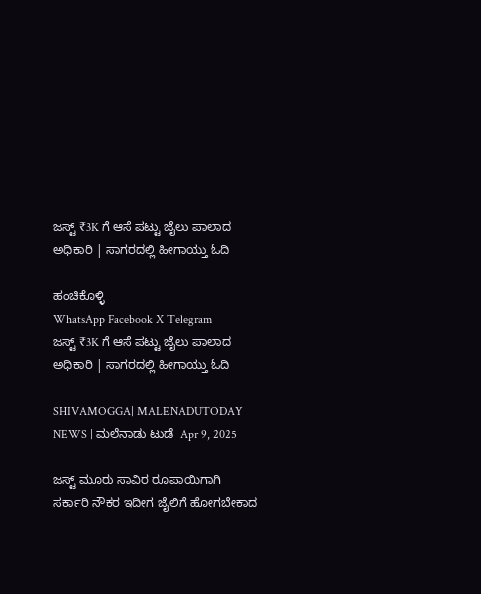ಜಸ್ಟ್ ₹3K ಗೆ ಆಸೆ ಪಟ್ಟು ಜೈಲು ಪಾಲಾದ ಅಧಿಕಾರಿ | ಸಾಗರದಲ್ಲಿ ಹೀಗಾಯ್ತು ಓದಿ

ಹಂಚಿಕೊಳ್ಳಿ
WhatsApp Facebook X Telegram
ಜಸ್ಟ್ ₹3K ಗೆ ಆಸೆ ಪಟ್ಟು ಜೈಲು ಪಾಲಾದ ಅಧಿಕಾರಿ | ಸಾಗರದಲ್ಲಿ ಹೀಗಾಯ್ತು ಓದಿ

SHIVAMOGGA| MALENADUTODAY NEWS | ಮಲೆನಾಡು ಟುಡೆ  Apr 9, 2025

ಜಸ್ಟ್ ಮೂರು ಸಾವಿರ ರೂಪಾಯಿಗಾಗಿ ಸರ್ಕಾರಿ ನೌಕರ ಇದೀಗ ಜೈಲಿಗೆ ಹೋಗಬೇಕಾದ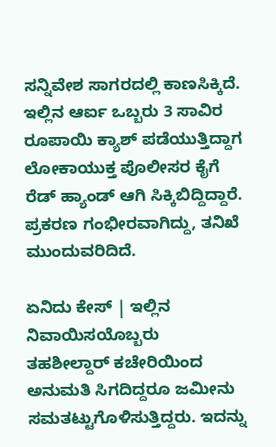ಸನ್ನಿವೇಶ ಸಾಗರದಲ್ಲಿ ಕಾಣಸಿಕ್ಕಿದೆ. ಇಲ್ಲಿನ ಆರ್ಐ ಒಬ್ಬರು 3 ಸಾವಿರ ರೂಪಾಯಿ ಕ್ಯಾಶ್ ಪಡೆಯುತ್ತಿದ್ದಾಗ ಲೋಕಾಯುಕ್ತ ಪೊಲೀಸರ ಕೈಗೆ ರೆಡ್ ಹ್ಯಾಂಡ್ ಆಗಿ ಸಿಕ್ಕಿಬಿದ್ದಿದ್ದಾರೆ. ಪ್ರಕರಣ ಗಂಭೀರವಾಗಿದ್ದು, ತನಿಖೆ ಮುಂದುವರಿದಿದೆ.

ಏನಿದು ಕೇಸ್ | ಇಲ್ಲಿನ ನಿವಾಯಿಸಯೊಬ್ಬರು ತಹಶೀಲ್ದಾರ್‌ ಕಚೇರಿಯಿಂದ ಅನುಮತಿ ಸಿಗದಿದ್ದರೂ ಜಮೀನು ಸಮತಟ್ಟುಗೊಳಿಸುತ್ತಿದ್ದರು. ಇದನ್ನು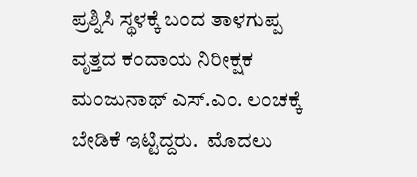ಪ್ರಶ್ನಿಸಿ ಸ್ಥಳಕ್ಕೆ ಬಂದ ತಾಳಗುಪ್ಪ ವೃತ್ತದ ಕಂದಾಯ ನಿರೀಕ್ಷಕ ಮಂಜುನಾಥ್ ಎಸ್.ಎಂ. ಲಂಚಕ್ಕೆ ಬೇಡಿಕೆ ಇಟ್ಟಿದ್ದರು.  ಮೊದಲು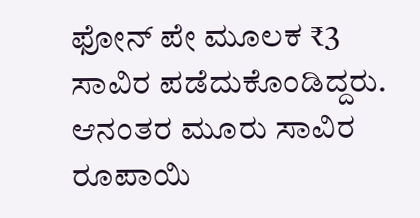ಫೋನ್‌ ಪೇ ಮೂಲಕ ₹3 ಸಾವಿರ ಪಡೆದುಕೊಂಡಿದ್ದರು. ಆನಂತರ ಮೂರು ಸಾವಿರ ರೂಪಾಯಿ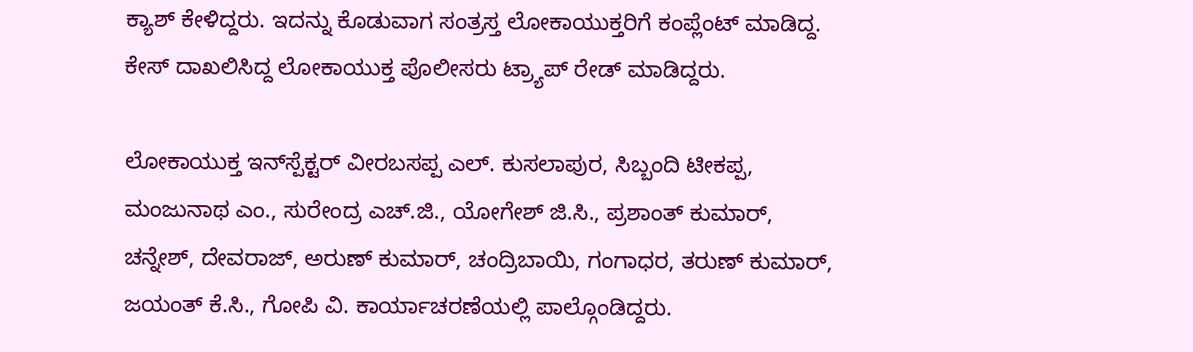ಕ್ಯಾಶ್ ಕೇಳಿದ್ದರು. ಇದನ್ನು ಕೊಡುವಾಗ ಸಂತ್ರಸ್ತ ಲೋಕಾಯುಕ್ತರಿಗೆ ಕಂಪ್ಲೆಂಟ್ ಮಾಡಿದ್ದ. ಕೇಸ್ ದಾಖಲಿಸಿದ್ದ ಲೋಕಾಯುಕ್ತ ಪೊಲೀಸರು ಟ್ರ್ಯಾಪ್ ರೇಡ್ ಮಾಡಿದ್ದರು.

ಲೋಕಾಯುಕ್ತ ಇನ್‌ಸ್ಪೆಕ್ಟರ್ ವೀರಬಸಪ್ಪ ಎಲ್. ಕುಸಲಾಪುರ, ಸಿಬ್ಬಂದಿ ಟೀಕಪ್ಪ, ಮಂಜುನಾಥ ಎಂ., ಸುರೇಂದ್ರ ಎಚ್.ಜಿ., ಯೋಗೇಶ್ ಜಿ.ಸಿ., ಪ್ರಶಾಂತ್ ಕುಮಾರ್, ಚನ್ನೇಶ್, ದೇವರಾಜ್, ಅರುಣ್ ಕುಮಾರ್, ಚಂದ್ರಿಬಾಯಿ, ಗಂಗಾಧರ, ತರುಣ್ ಕುಮಾರ್, ಜಯಂತ್ ಕೆ.ಸಿ., ಗೋಪಿ ವಿ. ಕಾರ್ಯಾಚರಣೆಯಲ್ಲಿ ಪಾಲ್ಗೊಂಡಿದ್ದರು.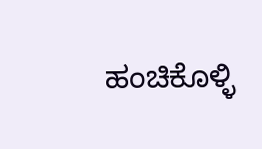ಹಂಚಿಕೊಳ್ಳಿ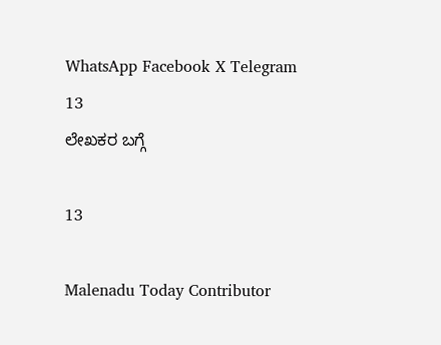WhatsApp Facebook X Telegram
13
ಲೇಖಕರ ಬಗ್ಗೆ

13

Malenadu Today Contributor